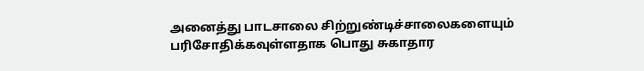அனைத்து பாடசாலை சிற்றுண்டிச்சாலைகளையும் பரிசோதிக்கவுள்ளதாக பொது சுகாதார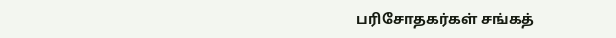பரிசோதகர்கள் சங்கத்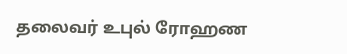தலைவர் உபுல் ரோஹண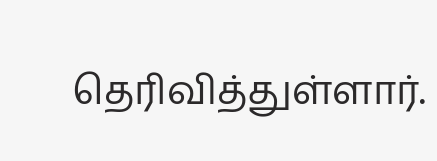தெரிவித்துள்ளார்.